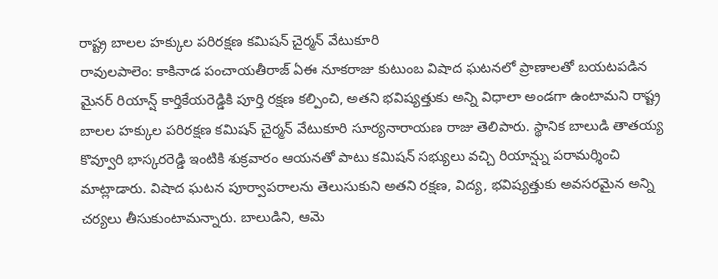రాష్ట్ర బాలల హక్కుల పరిరక్షణ కమిషన్ చైర్మన్ వేటుకూరి
రావులపాలెం: కాకినాడ పంచాయతీరాజ్ ఏఈ నూకరాజు కుటుంబ విషాద ఘటనలో ప్రాణాలతో బయటపడిన మైనర్ రియాన్ష్ కార్తికేయరెడ్డికి పూర్తి రక్షణ కల్పించి, అతని భవిష్యత్తుకు అన్ని విధాలా అండగా ఉంటామని రాష్ట్ర బాలల హక్కుల పరిరక్షణ కమిషన్ చైర్మన్ వేటుకూరి సూర్యనారాయణ రాజు తెలిపారు. స్థానిక బాలుడి తాతయ్య కొవ్వూరి భాస్కరరెడ్డి ఇంటికి శుక్రవారం ఆయనతో పాటు కమిషన్ సభ్యులు వచ్చి రియాన్ష్ను పరామర్శించి మాట్లాడారు. విషాద ఘటన పూర్వాపరాలను తెలుసుకుని అతని రక్షణ, విద్య, భవిష్యత్తుకు అవసరమైన అన్ని చర్యలు తీసుకుంటామన్నారు. బాలుడిని, ఆమె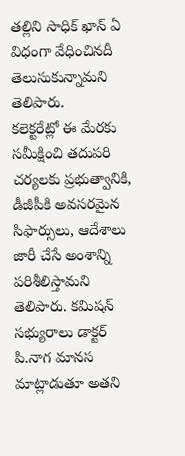తల్లిని సాధిక్ ఖాన్ ఏ విధంగా వేధించినదీ తెలుసుకున్నామని తెలిపారు.
కలెక్టరేట్లో ఈ మేరకు సమీక్షించి తదుపరి చర్యలకు ప్రభుత్వానికి, డీజీపీకి అవసరమైన సిఫార్సులు, ఆదేశాలు జారీ చేసే అంశాన్ని పరిశీలిస్తామని తెలిపారు. కమిషన్ సభ్యురాలు డాక్టర్ పి.నాగ మానస మాట్లాడుతూ అతని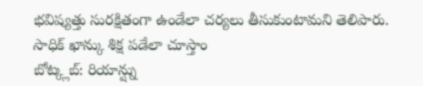భవిష్యత్తు సురక్షితంగా ఉండేలా చర్యలు తీసుకుంటామని తెలిపారు.
సాధిక్ ఖాన్కు శిక్ష పడేలా చూస్తాం
బోట్క్లబ్: రియాన్ష్ను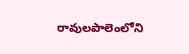రావులపాలెంలోని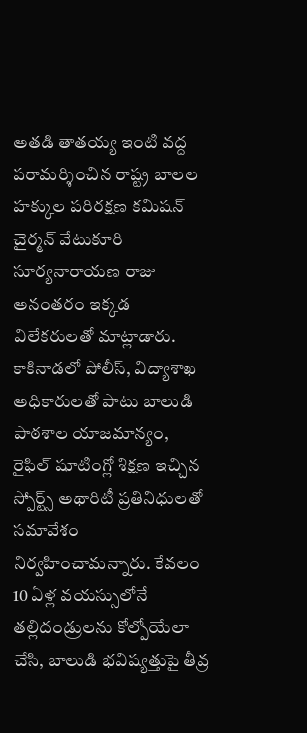అతడి తాతయ్య ఇంటి వద్ద పరామర్శించిన రాష్ట్ర బాలల హక్కుల పరిరక్షణ కమిషన్ చైర్మన్ వేటుకూరి సూర్యనారాయణ రాజు అనంతరం ఇక్కడ విలేకరులతో మాట్లాడారు. కాకినాడలో పోలీస్, విద్యాశాఖ అధికారులతో పాటు బాలుడి పాఠశాల యాజమాన్యం, రైఫిల్ షూటింగ్లో శిక్షణ ఇచ్చిన స్పోర్ట్స్ అథారిటీ ప్రతినిధులతో సమావేశం నిర్వహించామన్నారు. కేవలం 10 ఏళ్ల వయస్సులోనే తల్లిదండ్రులను కోల్పోయేలా చేసి, బాలుడి భవిష్యత్తుపై తీవ్ర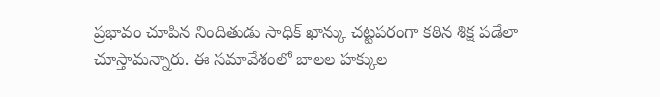ప్రభావం చూపిన నిందితుడు సాధిక్ ఖాన్కు చట్టపరంగా కఠిన శిక్ష పడేలా చూస్తామన్నారు. ఈ సమావేశంలో బాలల హక్కుల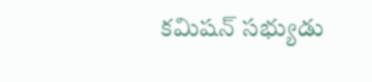కమిషన్ సభ్యుడు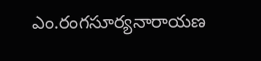ఎం.రంగసూర్యనారాయణ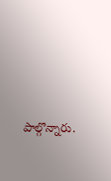పాల్గొన్నారు.